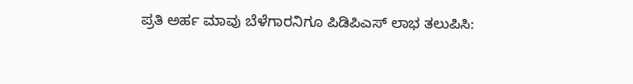ಪ್ರತಿ ಅರ್ಹ ಮಾವು ಬೆಳೆಗಾರನಿಗೂ ಪಿಡಿಪಿಎಸ್ ಲಾಭ ತಲುಪಿಸಿ: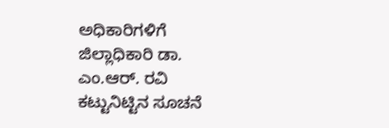ಅಧಿಕಾರಿಗಳಿಗೆ ಜಿಲ್ಲಾಧಿಕಾರಿ ಡಾ. ಎಂ.ಆರ್. ರವಿ ಕಟ್ಟುನಿಟ್ಟಿನ ಸೂಚನೆ